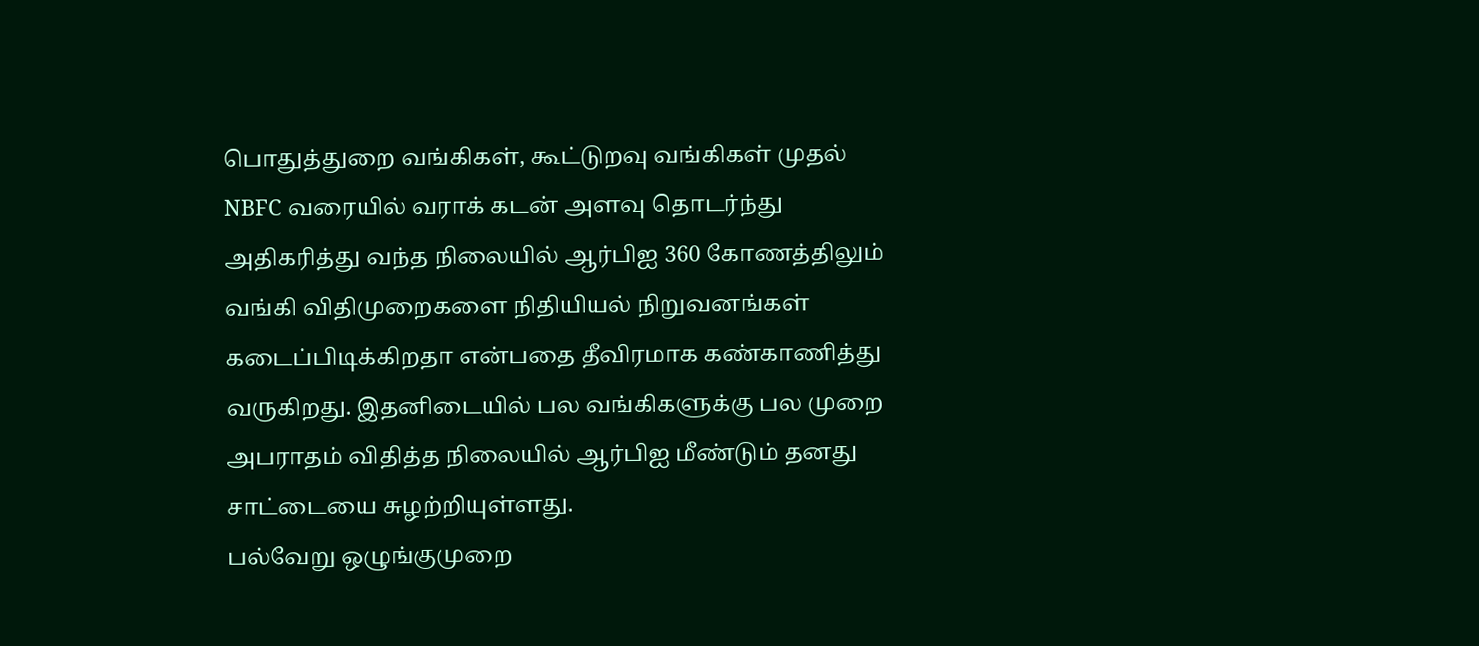பொதுத்துறை வங்கிகள், கூட்டுறவு வங்கிகள் முதல் NBFC வரையில் வராக் கடன் அளவு தொடர்ந்து அதிகரித்து வந்த நிலையில் ஆர்பிஐ 360 கோணத்திலும் வங்கி விதிமுறைகளை நிதியியல் நிறுவனங்கள் கடைப்பிடிக்கிறதா என்பதை தீவிரமாக கண்காணித்து வருகிறது. இதனிடையில் பல வங்கிகளுக்கு பல முறை அபராதம் விதித்த நிலையில் ஆர்பிஐ மீண்டும் தனது சாட்டையை சுழற்றியுள்ளது.
பல்வேறு ஒழுங்குமுறை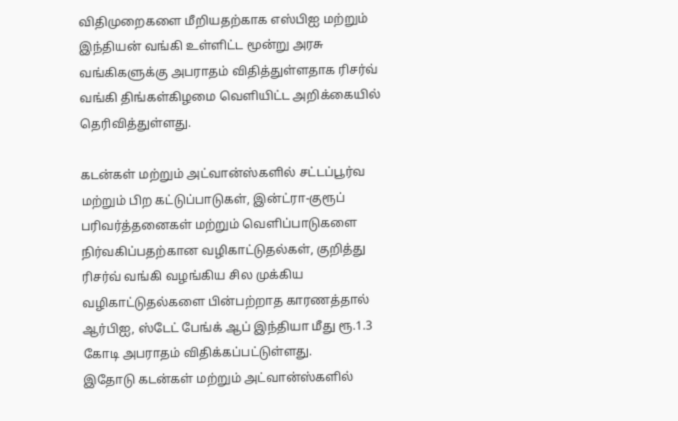விதிமுறைகளை மீறியதற்காக எஸ்பிஐ மற்றும் இந்தியன் வங்கி உள்ளிட்ட மூன்று அரசு வங்கிகளுக்கு அபராதம் விதித்துள்ளதாக ரிசர்வ் வங்கி திங்கள்கிழமை வெளியிட்ட அறிக்கையில் தெரிவித்துள்ளது.

கடன்கள் மற்றும் அட்வான்ஸ்களில் சட்டப்பூர்வ மற்றும் பிற கட்டுப்பாடுகள், இன்ட்ரா-குரூப் பரிவர்த்தனைகள் மற்றும் வெளிப்பாடுகளை நிர்வகிப்பதற்கான வழிகாட்டுதல்கள், குறித்து ரிசர்வ் வங்கி வழங்கிய சில முக்கிய வழிகாட்டுதல்களை பின்பற்றாத காரணத்தால் ஆர்பிஐ, ஸ்டேட் பேங்க் ஆப் இந்தியா மீது ரூ.1.3 கோடி அபராதம் விதிக்கப்பட்டுள்ளது.
இதோடு கடன்கள் மற்றும் அட்வான்ஸ்களில்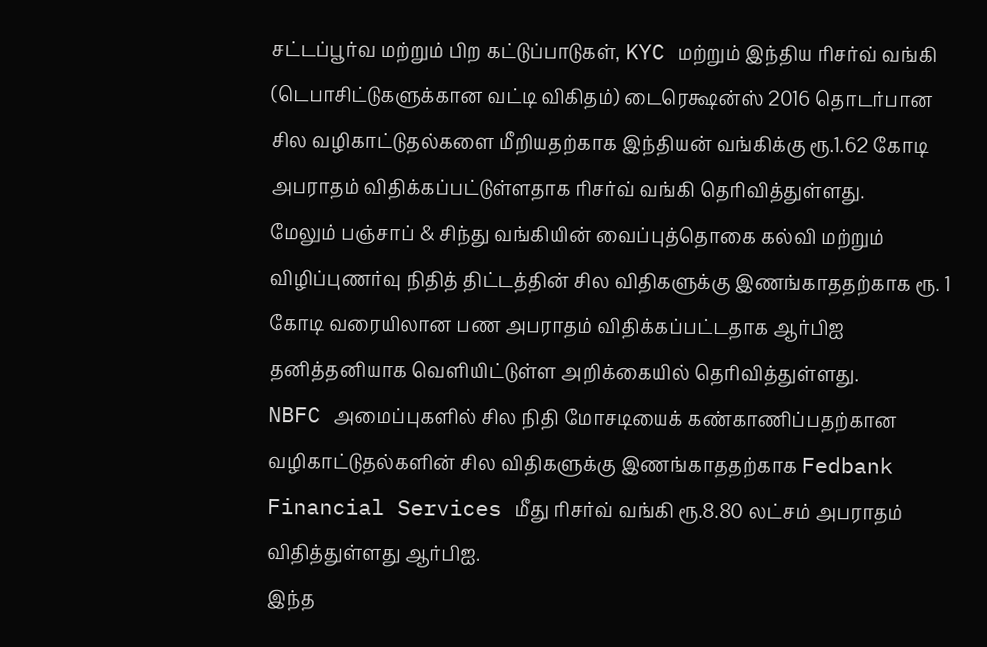சட்டப்பூர்வ மற்றும் பிற கட்டுப்பாடுகள், KYC மற்றும் இந்திய ரிசர்வ் வங்கி (டெபாசிட்டுகளுக்கான வட்டி விகிதம்) டைரெக்ஷன்ஸ் 2016 தொடர்பான சில வழிகாட்டுதல்களை மீறியதற்காக இந்தியன் வங்கிக்கு ரூ.1.62 கோடி அபராதம் விதிக்கப்பட்டுள்ளதாக ரிசர்வ் வங்கி தெரிவித்துள்ளது.
மேலும் பஞ்சாப் & சிந்து வங்கியின் வைப்புத்தொகை கல்வி மற்றும் விழிப்புணர்வு நிதித் திட்டத்தின் சில விதிகளுக்கு இணங்காததற்காக ரூ. 1 கோடி வரையிலான பண அபராதம் விதிக்கப்பட்டதாக ஆர்பிஐ தனித்தனியாக வெளியிட்டுள்ள அறிக்கையில் தெரிவித்துள்ளது.
NBFC அமைப்புகளில் சில நிதி மோசடியைக் கண்காணிப்பதற்கான வழிகாட்டுதல்களின் சில விதிகளுக்கு இணங்காததற்காக Fedbank Financial Services மீது ரிசர்வ் வங்கி ரூ.8.80 லட்சம் அபராதம் விதித்துள்ளது ஆர்பிஐ.
இந்த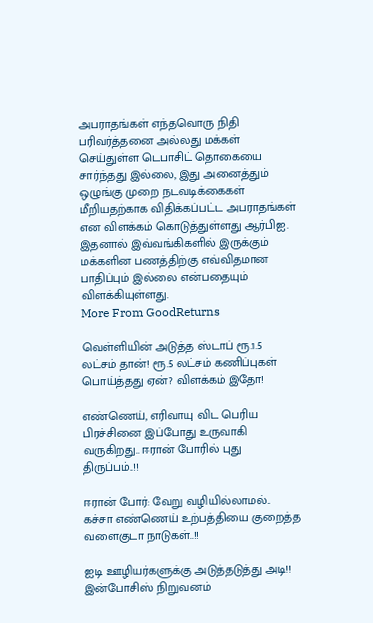அபராதங்கள் எந்தவொரு நிதி பரிவர்த்தனை அல்லது மக்கள் செய்துள்ள டெபாசிட் தொகையை சார்ந்தது இல்லை, இது அனைத்தும் ஒழுங்கு முறை நடவடிக்கைகள் மீறியதற்காக விதிக்கப்பட்ட அபராதங்கள் என விளக்கம் கொடுத்துள்ளது ஆர்பிஐ. இதனால் இவ்வங்கிகளில் இருக்கும் மக்களின பணத்திற்கு எவ்விதமான பாதிப்பும் இல்லை என்பதையும் விளக்கியுள்ளது.
More From GoodReturns

வெள்ளியின் அடுத்த ஸ்டாப் ரூ.1.5 லட்சம் தான்! ரூ.5 லட்சம் கணிப்புகள் பொய்த்தது ஏன்? விளக்கம் இதோ!

எண்ணெய், எரிவாயு விட பெரிய பிரச்சினை இப்போது உருவாகி வருகிறது.. ஈரான் போரில் புது திருப்பம்..!!

ஈரான் போர்: வேறு வழியில்லாமல்.. கச்சா எண்ணெய் உற்பத்தியை குறைத்த வளைகுடா நாடுகள்..!!

ஐடி ஊழியர்களுக்கு அடுத்தடுத்து அடி!! இன்போசிஸ் நிறுவனம்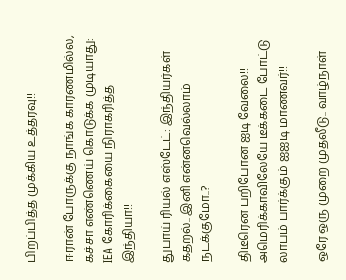பிறப்பித்த முக்கிய உத்தரவு!!

ஈரான் போருக்கு நாங்க காரணமில்ல, கச்சா எண்ணெய் கொடுக்க முடியாது: IEA கோரிக்கையை நிராகரித்த இந்தியா!!

துபாய் ரியல் எஸ்டேட்: இந்தியர்கள் கதறல்.. இனி என்னவெல்லாம் நடக்குமோ..?

திடீரென பறிபோன ஐடி வேலை!! அமெரிக்காவிலேயே டீக்கடை போட்டு லாபம் பார்க்கும் ஐஐடி மாணவர்!!

ஒரே ஒரு முறை முதலீடு.. வாழ்நாள்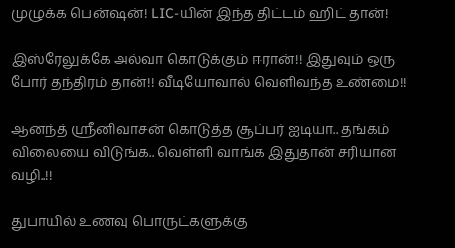முழுக்க பென்ஷன்! LIC-யின் இந்த திட்டம் ஹிட் தான்!

இஸ்ரேலுக்கே அல்வா கொடுக்கும் ஈரான்!! இதுவும் ஒரு போர் தந்திரம் தான்!! வீடியோவால் வெளிவந்த உண்மை!!

ஆனந்த் ஸ்ரீனிவாசன் கொடுத்த சூப்பர் ஐடியா.. தங்கம் விலையை விடுங்க.. வெள்ளி வாங்க இதுதான் சரியான வழி..!!

துபாயில் உணவு பொருட்களுக்கு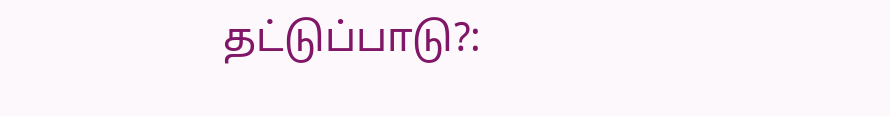தட்டுப்பாடு?: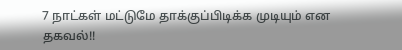7 நாட்கள் மட்டுமே தாக்குப்பிடிக்க முடியும் என தகவல்!!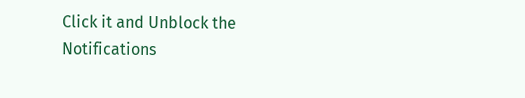Click it and Unblock the Notifications